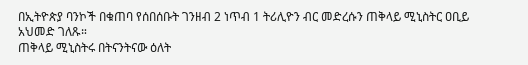በኢትዮጵያ ባንኮች በቁጠባ የሰበሰቡት ገንዘብ 2 ነጥብ 1 ትሪሊዮን ብር መድረሱን ጠቅላይ ሚኒስትር ዐቢይ አህመድ ገለጹ።
ጠቅላይ ሚኒስትሩ በትናንትናው ዕለት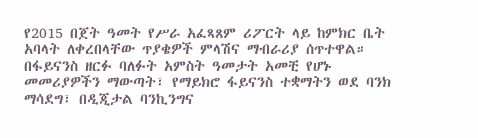የ2015 በጀት ዓመት የሥራ አፈጻጸም ሪፖርት ላይ ከምክር ቤት አባላት ለቀረበላቸው ጥያቄዎች ምላሽና ማብራሪያ ሰጥተዋል።
በፋይናንስ ዘርፉ ባለፉት አምስት ዓመታት አመቺ የሆኑ መመሪያዎችን ማውጣት፣ የማይክሮ ፋይናንስ ተቋማትን ወደ ባንክ ማሳደግ፣ በዲጂታል ባንኪንግና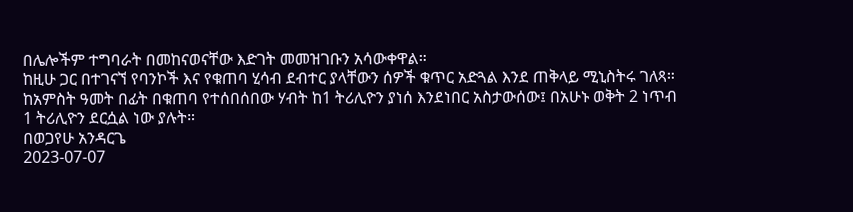በሌሎችም ተግባራት በመከናወናቸው እድገት መመዝገቡን አሳውቀዋል።
ከዚሁ ጋር በተገናኘ የባንኮች እና የቁጠባ ሂሳብ ደብተር ያላቸውን ሰዎች ቁጥር አድጓል እንደ ጠቅላይ ሚኒስትሩ ገለጻ።
ከአምስት ዓመት በፊት በቁጠባ የተሰበሰበው ሃብት ከ1 ትሪሊዮን ያነሰ እንደነበር አስታውሰው፤ በአሁኑ ወቅት 2 ነጥብ 1 ትሪሊዮን ደርሷል ነው ያሉት።
በወጋየሁ አንዳርጌ
2023-07-07